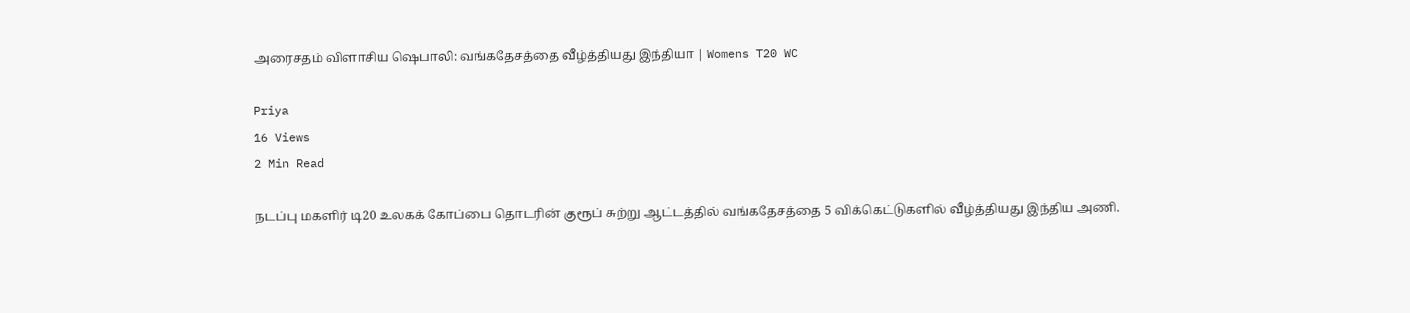அரைசதம் விளாசிய ஷெபாலி: வங்கதேசத்தை வீழ்த்தியது இந்தியா | Womens T20 WC

Priya
16 Views
2 Min Read

நடப்பு மகளிர் டி20 உலகக் கோப்பை தொடரின் குரூப் சுற்று ஆட்டத்தில் வங்கதேசத்தை 5 விக்கெட்டுகளில் வீழ்த்தியது இந்திய அணி.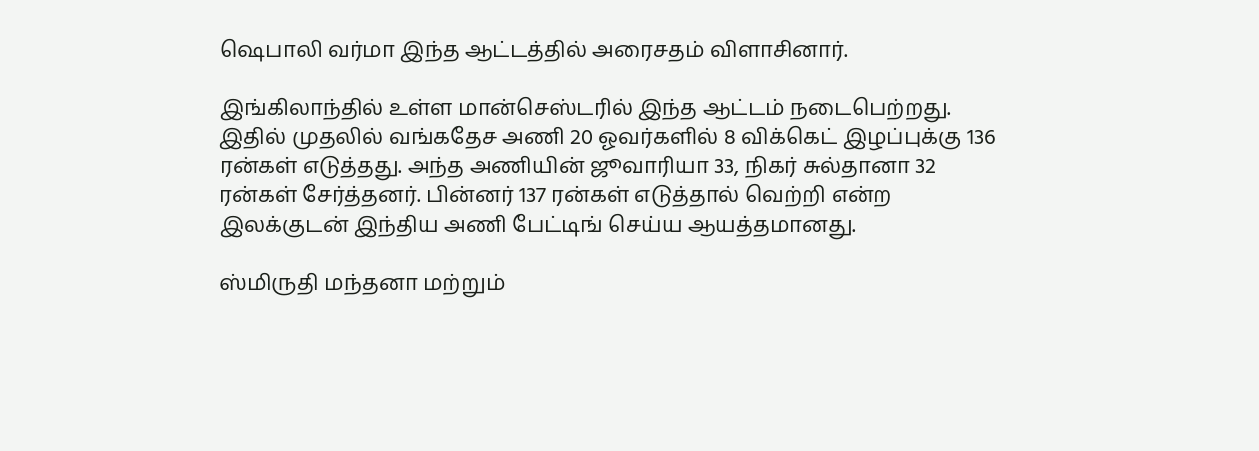ஷெபாலி வர்மா இந்த ஆட்டத்தில் அரைசதம் விளாசினார்.

இங்கிலாந்தில் உள்ள மான்செஸ்டரில் இந்த ஆட்டம் நடைபெற்றது. இதில் முதலில் வங்கதேச அணி 20 ஓவர்களில் 8 விக்கெட் இழப்புக்கு 136 ரன்கள் எடுத்தது. அந்த அணியின் ஜூவாரியா 33, நிகர் சுல்தானா 32 ரன்கள் சேர்த்தனர். பின்னர் 137 ரன்கள் எடுத்தால் வெற்றி என்ற இலக்குடன் இந்திய அணி பேட்டிங் செய்ய ஆயத்தமானது.

ஸ்மிருதி மந்தனா மற்றும்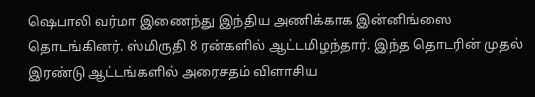ஷெபாலி வர்மா இணைந்து இந்திய அணிக்காக இன்னிங்ஸை தொடங்கினர். ஸ்மிருதி 8 ரன்களில் ஆட்டமிழந்தார். இந்த தொடரின் முதல் இரண்டு ஆட்டங்களில் அரைசதம் விளாசிய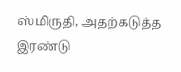ஸ்மிருதி, அதற்கடுத்த இரண்டு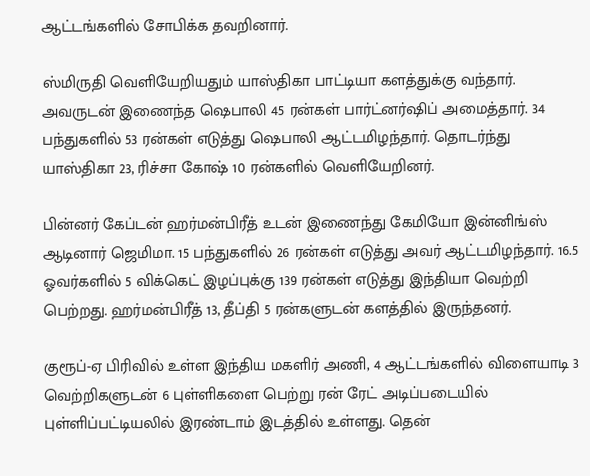ஆட்டங்களில் சோபிக்க தவறினார்.

ஸ்மிருதி வெளியேறியதும் யாஸ்திகா பாட்டியா களத்துக்கு வந்தார். அவருடன் இணைந்த ஷெபாலி 45 ரன்கள் பார்ட்னர்ஷிப் அமைத்தார். 34 பந்துகளில் 53 ரன்கள் எடுத்து ஷெபாலி ஆட்டமிழந்தார். தொடர்ந்து யாஸ்திகா 23, ரிச்சா கோஷ் 10 ரன்களில் வெளியேறினர்.

பின்னர் கேப்டன் ஹர்மன்பிரீத் உடன் இணைந்து கேமியோ இன்னிங்ஸ் ஆடினார் ஜெமிமா. 15 பந்துகளில் 26 ரன்கள் எடுத்து அவர் ஆட்டமிழந்தார். 16.5 ஓவர்களில் 5 விக்கெட் இழப்புக்கு 139 ரன்கள் எடுத்து இந்தியா வெற்றி பெற்றது. ஹர்மன்பிரீத் 13, தீப்தி 5 ரன்களுடன் களத்தில் இருந்தனர்.

குரூப்-ஏ பிரிவில் உள்ள இந்திய மகளிர் அணி, 4 ஆட்டங்களில் விளையாடி 3 வெற்றிகளுடன் 6 புள்ளிகளை பெற்று ரன் ரேட் அடிப்படையில் புள்ளிப்பட்டியலில் இரண்டாம் இடத்தில் உள்ளது. தென்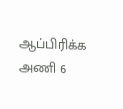ஆப்பிரிக்க அணி 6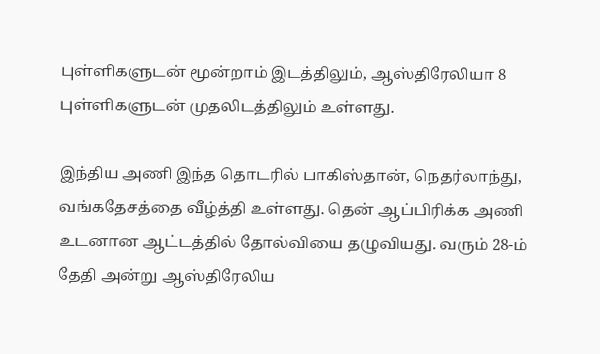புள்ளிகளுடன் மூன்றாம் இடத்திலும், ஆஸ்திரேலியா 8 புள்ளிகளுடன் முதலிடத்திலும் உள்ளது.

இந்திய அணி இந்த தொடரில் பாகிஸ்தான், நெதர்லாந்து, வங்கதேசத்தை வீழ்த்தி உள்ளது. தென் ஆப்பிரிக்க அணி உடனான ஆட்டத்தில் தோல்வியை தழுவியது. வரும் 28-ம் தேதி அன்று ஆஸ்திரேலிய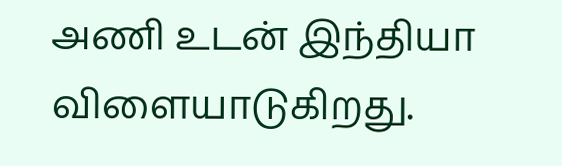அணி உடன் இந்தியா விளையாடுகிறது.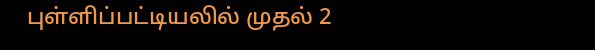புள்ளிப்பட்டியலில் முதல் 2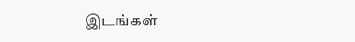இடங்கள்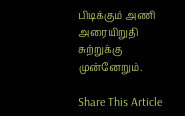பிடிக்கும் அணி அரையிறுதி சுற்றுக்கு முன்னேறும்.

Share This Article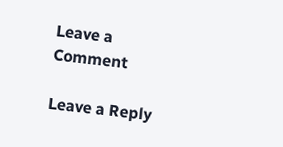Leave a Comment

Leave a Reply